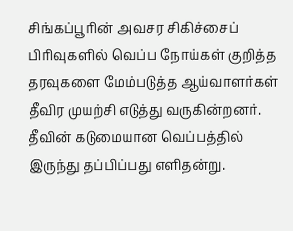சிங்கப்பூரின் அவசர சிகிச்சைப் பிரிவுகளில் வெப்ப நோய்கள் குறித்த தரவுகளை மேம்படுத்த ஆய்வாளர்கள் தீவிர முயற்சி எடுத்து வருகின்றனர்.
தீவின் கடுமையான வெப்பத்தில் இருந்து தப்பிப்பது எளிதன்று.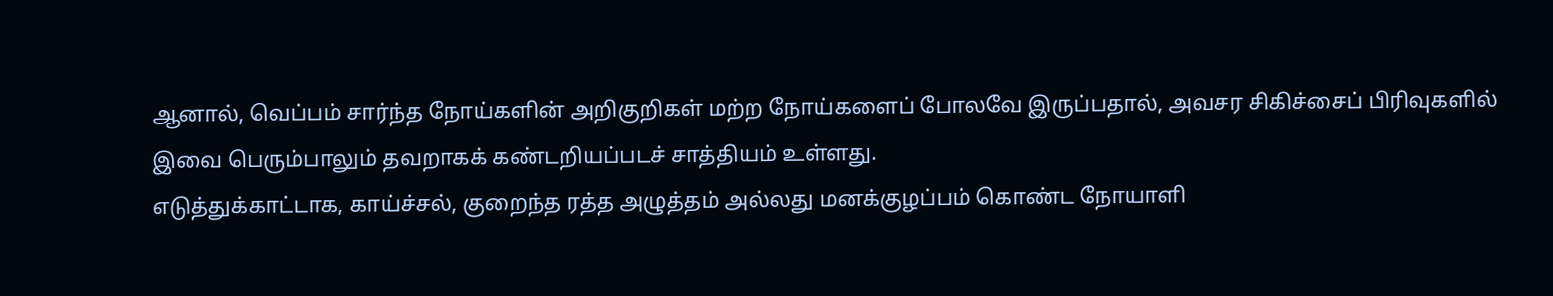ஆனால், வெப்பம் சார்ந்த நோய்களின் அறிகுறிகள் மற்ற நோய்களைப் போலவே இருப்பதால், அவசர சிகிச்சைப் பிரிவுகளில் இவை பெரும்பாலும் தவறாகக் கண்டறியப்படச் சாத்தியம் உள்ளது.
எடுத்துக்காட்டாக, காய்ச்சல், குறைந்த ரத்த அழுத்தம் அல்லது மனக்குழப்பம் கொண்ட நோயாளி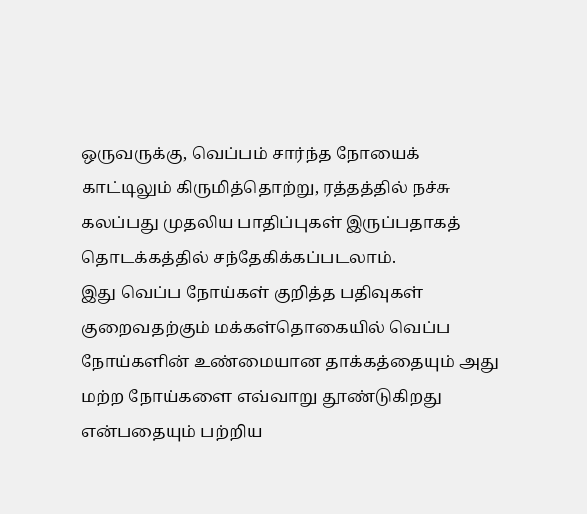ஒருவருக்கு, வெப்பம் சார்ந்த நோயைக் காட்டிலும் கிருமித்தொற்று, ரத்தத்தில் நச்சு கலப்பது முதலிய பாதிப்புகள் இருப்பதாகத் தொடக்கத்தில் சந்தேகிக்கப்படலாம்.
இது வெப்ப நோய்கள் குறித்த பதிவுகள் குறைவதற்கும் மக்கள்தொகையில் வெப்ப நோய்களின் உண்மையான தாக்கத்தையும் அது மற்ற நோய்களை எவ்வாறு தூண்டுகிறது என்பதையும் பற்றிய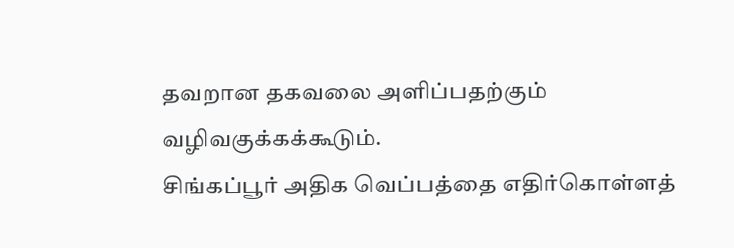தவறான தகவலை அளிப்பதற்கும் வழிவகுக்கக்கூடும்.
சிங்கப்பூர் அதிக வெப்பத்தை எதிர்கொள்ளத்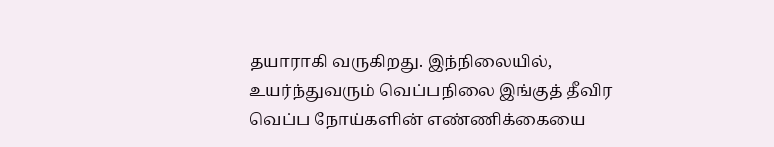தயாராகி வருகிறது. இந்நிலையில், உயர்ந்துவரும் வெப்பநிலை இங்குத் தீவிர வெப்ப நோய்களின் எண்ணிக்கையை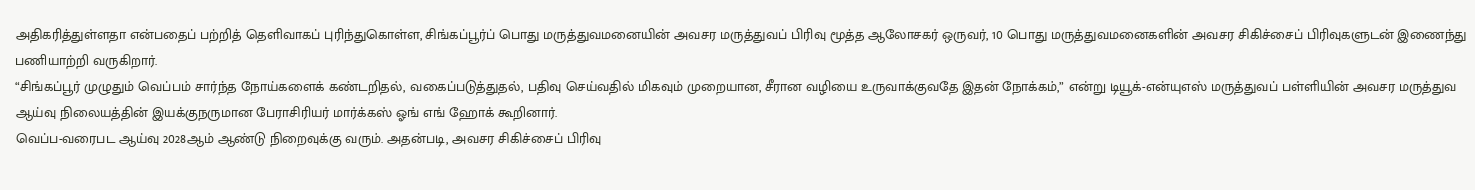அதிகரித்துள்ளதா என்பதைப் பற்றித் தெளிவாகப் புரிந்துகொள்ள, சிங்கப்பூர்ப் பொது மருத்துவமனையின் அவசர மருத்துவப் பிரிவு மூத்த ஆலோசகர் ஒருவர், 10 பொது மருத்துவமனைகளின் அவசர சிகிச்சைப் பிரிவுகளுடன் இணைந்து பணியாற்றி வருகிறார்.
“சிங்கப்பூர் முழுதும் வெப்பம் சார்ந்த நோய்களைக் கண்டறிதல், வகைப்படுத்துதல், பதிவு செய்வதில் மிகவும் முறையான, சீரான வழியை உருவாக்குவதே இதன் நோக்கம்,” என்று டியூக்-என்யுஎஸ் மருத்துவப் பள்ளியின் அவசர மருத்துவ ஆய்வு நிலையத்தின் இயக்குநருமான பேராசிரியர் மார்க்கஸ் ஓங் எங் ஹோக் கூறினார்.
வெப்ப-வரைபட ஆய்வு 2028ஆம் ஆண்டு நிறைவுக்கு வரும். அதன்படி, அவசர சிகிச்சைப் பிரிவு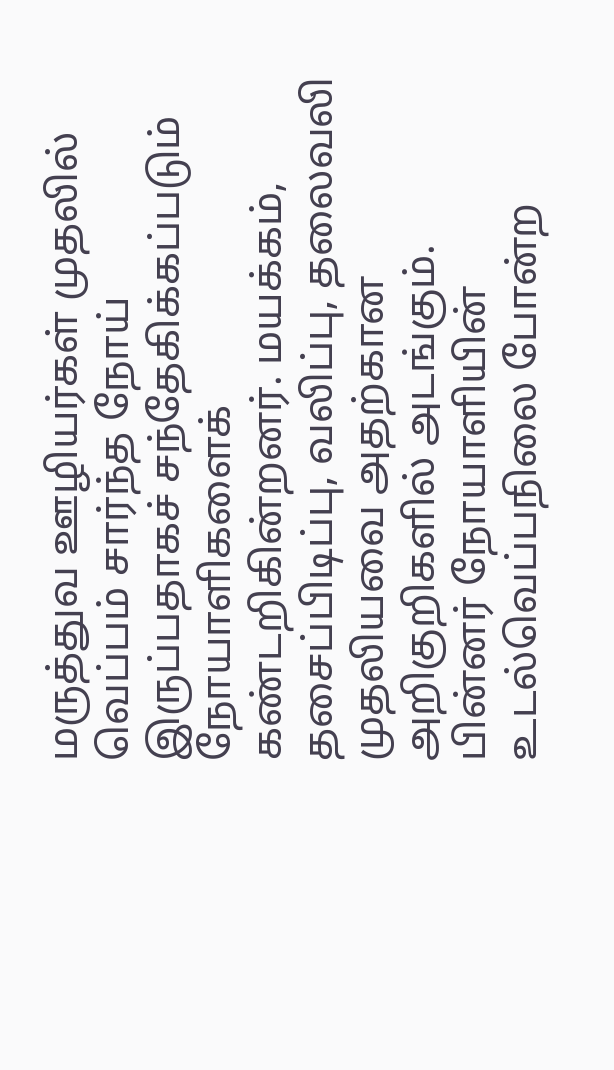மருத்துவ ஊழியர்கள் முதலில் வெப்பம் சார்ந்த நோய் இருப்பதாகச் சந்தேகிக்கப்படும் நோயாளிகளைக் கண்டறிகின்றனர். மயக்கம், தசைப்பிடிப்பு, வலிப்பு, தலைவலி முதலியவை அதற்கான அறிகுறிகளில் அடங்கும்.
பின்னர் நோயாளியின் உடல்வெப்பநிலை போன்ற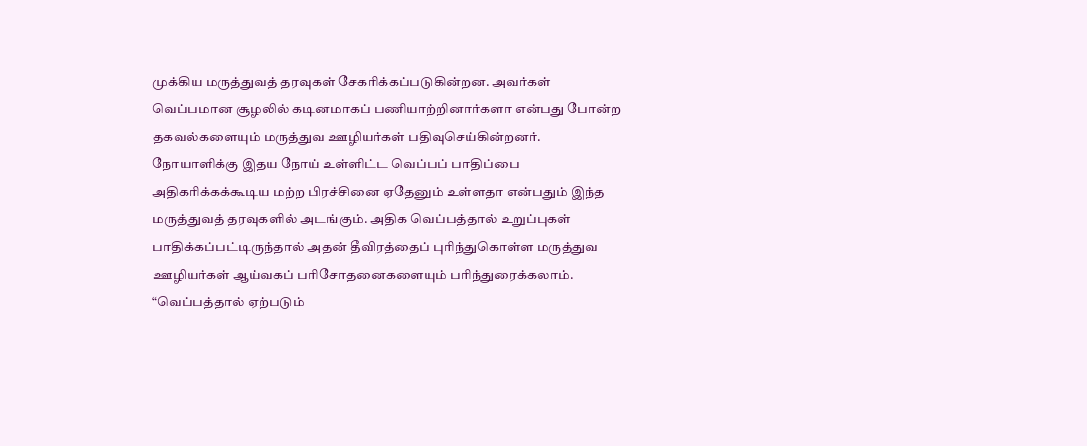முக்கிய மருத்துவத் தரவுகள் சேகரிக்கப்படுகின்றன. அவர்கள் வெப்பமான சூழலில் கடினமாகப் பணியாற்றினார்களா என்பது போன்ற தகவல்களையும் மருத்துவ ஊழியர்கள் பதிவுசெய்கின்றனர்.
நோயாளிக்கு இதய நோய் உள்ளிட்ட வெப்பப் பாதிப்பை அதிகரிக்கக்கூடிய மற்ற பிரச்சினை ஏதேனும் உள்ளதா என்பதும் இந்த மருத்துவத் தரவுகளில் அடங்கும். அதிக வெப்பத்தால் உறுப்புகள் பாதிக்கப்பட்டிருந்தால் அதன் தீவிரத்தைப் புரிந்துகொள்ள மருத்துவ ஊழியர்கள் ஆய்வகப் பரிசோதனைகளையும் பரிந்துரைக்கலாம்.
“வெப்பத்தால் ஏற்படும்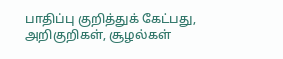பாதிப்பு குறித்துக் கேட்பது, அறிகுறிகள், சூழல்கள்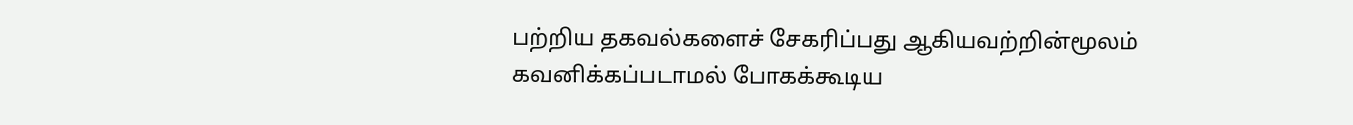பற்றிய தகவல்களைச் சேகரிப்பது ஆகியவற்றின்மூலம் கவனிக்கப்படாமல் போகக்கூடிய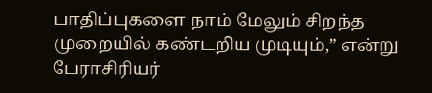பாதிப்புகளை நாம் மேலும் சிறந்த முறையில் கண்டறிய முடியும்,” என்று பேராசிரியர்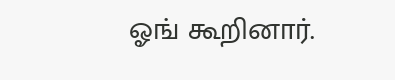ஓங் கூறினார்.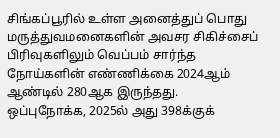சிங்கப்பூரில் உள்ள அனைத்துப் பொது மருத்துவமனைகளின் அவசர சிகிச்சைப் பிரிவுகளிலும் வெப்பம் சார்ந்த நோய்களின் எண்ணிக்கை 2024ஆம் ஆண்டில் 280ஆக இருந்தது. ஒப்புநோக்க, 2025ல் அது 398க்குக்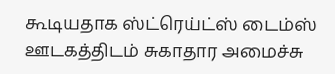கூடியதாக ஸ்ட்ரெய்ட்ஸ் டைம்ஸ் ஊடகத்திடம் சுகாதார அமைச்சு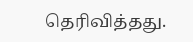தெரிவித்தது.